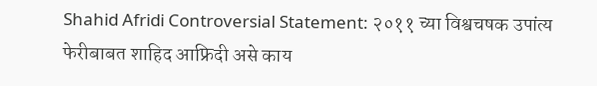Shahid Afridi Controversial Statement: २०११ च्या विश्वचषक उपांत्य फेरीबाबत शाहिद आफ्रिदी असे काय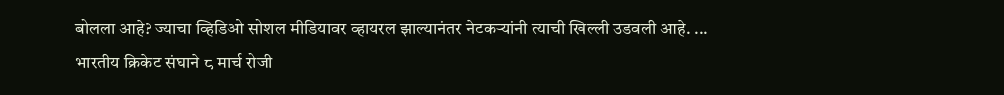बोलला आहे? ज्याचा व्हिडिओ सोशल मीडियावर व्हायरल झाल्यानंतर नेटकऱ्यांनी त्याची खिल्ली उडवली आहे. ...
भारतीय क्रिकेट संघाने ८ मार्च रोजी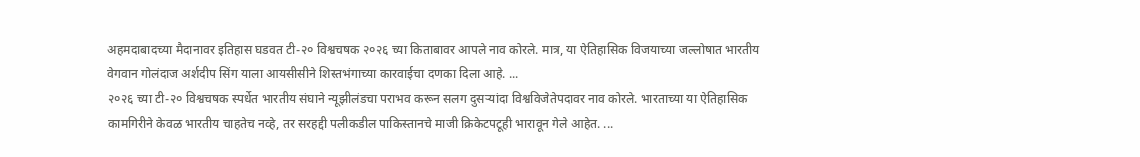अहमदाबादच्या मैदानावर इतिहास घडवत टी-२० विश्वचषक २०२६ च्या किताबावर आपले नाव कोरले. मात्र, या ऐतिहासिक विजयाच्या जल्लोषात भारतीय वेगवान गोलंदाज अर्शदीप सिंग याला आयसीसीने शिस्तभंगाच्या कारवाईचा दणका दिला आहे. ...
२०२६ च्या टी-२० विश्वचषक स्पर्धेत भारतीय संघाने न्यूझीलंडचा पराभव करून सलग दुसऱ्यांदा विश्वविजेतेपदावर नाव कोरले. भारताच्या या ऐतिहासिक कामगिरीने केवळ भारतीय चाहतेच नव्हे, तर सरहद्दी पलीकडील पाकिस्तानचे माजी क्रिकेटपटूही भारावून गेले आहेत. ...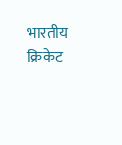भारतीय क्रिकेट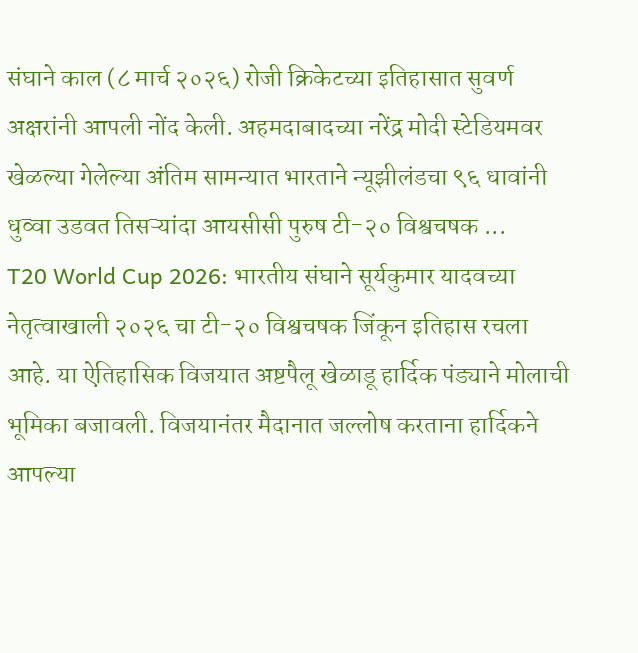संघाने काल (८ मार्च २०२६) रोजी क्रिकेटच्या इतिहासात सुवर्ण अक्षरांनी आपली नोंद केली. अहमदाबादच्या नरेंद्र मोदी स्टेडियमवर खेळल्या गेलेल्या अंतिम सामन्यात भारताने न्यूझीलंडचा ९६ धावांनी धुव्वा उडवत तिसऱ्यांदा आयसीसी पुरुष टी-२० विश्वचषक ...
T20 World Cup 2026: भारतीय संघाने सूर्यकुमार यादवच्या नेतृत्वाखाली २०२६ चा टी-२० विश्वचषक जिंकून इतिहास रचला आहे. या ऐतिहासिक विजयात अष्टपैलू खेळाडू हार्दिक पंड्याने मोलाची भूमिका बजावली. विजयानंतर मैदानात जल्लोष करताना हार्दिकने आपल्या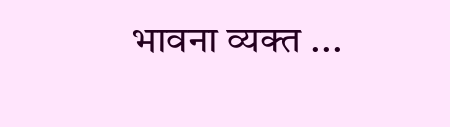भावना व्यक्त ...